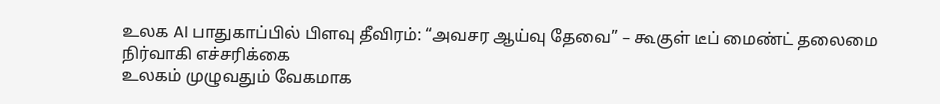உலக AI பாதுகாப்பில் பிளவு தீவிரம்: “அவசர ஆய்வு தேவை” – கூகுள் டீப் மைண்ட் தலைமை நிர்வாகி எச்சரிக்கை
உலகம் முழுவதும் வேகமாக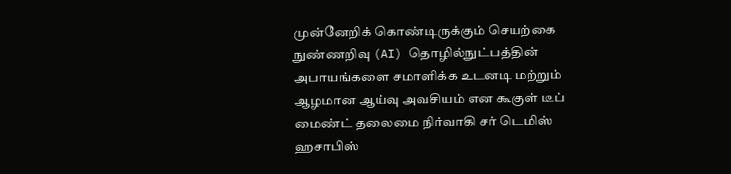முன்னேறிக் கொண்டிருக்கும் செயற்கை நுண்ணறிவு (AI) தொழில்நுட்பத்தின் அபாயங்களை சமாளிக்க உடனடி மற்றும் ஆழமான ஆய்வு அவசியம் என கூகுள் டீப் மைண்ட் தலைமை நிர்வாகி சர் டெமிஸ் ஹசாபிஸ்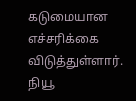கடுமையான எச்சரிக்கை விடுத்துள்ளார். நியூ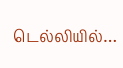டெல்லியில்…